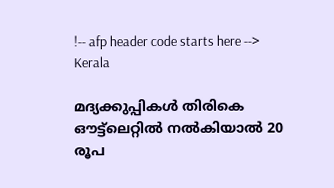!-- afp header code starts here -->
Kerala

മദ്യക്കുപ്പികള്‍ തിരികെ ഔട്ട്‌ലെറ്റില്‍ നല്‍കിയാല്‍ 20 രൂപ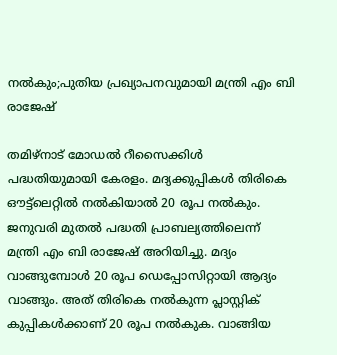നല്‍കും;പുതിയ പ്രഖ്യാപനവുമായി മന്ത്രി എം ബി രാജേഷ്

തമിഴ്‌നാട് മോഡല്‍ റീസൈക്കിള്‍ പദ്ധതിയുമായി കേരളം. മദ്യക്കുപ്പികള്‍ തിരികെ ഔട്ട്‌ലെറ്റില്‍ നല്‍കിയാല്‍ 20 രൂപ നല്‍കും. ജനുവരി മുതല്‍ പദ്ധതി പ്രാബല്യത്തിലെന്ന് മന്ത്രി എം ബി രാജേഷ് അറിയിച്ചു. മദ്യം വാങ്ങുമ്പോള്‍ 20 രൂപ ഡെപ്പോസിറ്റായി ആദ്യം വാങ്ങും. അത് തിരികെ നല്‍കുന്ന പ്ലാസ്റ്റിക് കുപ്പികള്‍ക്കാണ് 20 രൂപ നല്‍കുക. വാങ്ങിയ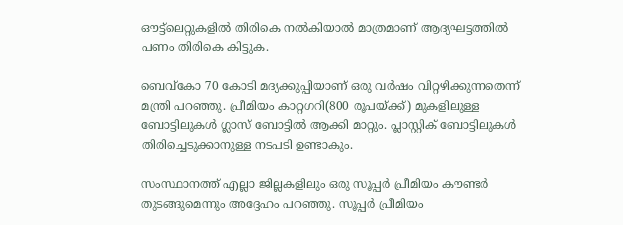ഔട്ട്‌ലെറ്റുകളില്‍ തിരികെ നല്‍കിയാല്‍ മാത്രമാണ് ആദ്യഘട്ടത്തില്‍ പണം തിരികെ കിട്ടുക.

ബെവ്കോ 70 കോടി മദ്യക്കുപ്പിയാണ് ഒരു വര്‍ഷം വിറ്റഴിക്കുന്നതെന്ന് മന്ത്രി പറഞ്ഞു. പ്രീമിയം കാറ്റഗറി(800 രൂപയ്ക്ക്) മുകളിലുള്ള ബോട്ടിലുകള്‍ ഗ്ലാസ് ബോട്ടില്‍ ആക്കി മാറ്റും. പ്ലാസ്റ്റിക് ബോട്ടിലുകള്‍ തിരിച്ചെടുക്കാനുള്ള നടപടി ഉണ്ടാകും.

സംസ്ഥാനത്ത് എല്ലാ ജില്ലകളിലും ഒരു സൂപ്പര്‍ പ്രീമിയം കൗണ്ടര്‍ തുടങ്ങുമെന്നും അദ്ദേഹം പറഞ്ഞു. സൂപ്പര്‍ പ്രീമിയം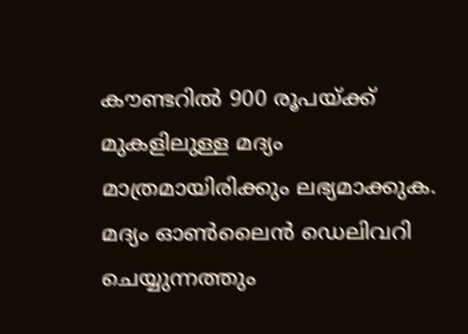കൗണ്ടറില്‍ 900 രൂപയ്ക്ക് മുകളിലുള്ള മദ്യം മാത്രമായിരിക്കും ലഭ്യമാക്കുക. മദ്യം ഓണ്‍ലൈന്‍ ഡെലിവറി ചെയ്യുന്നത്തും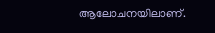ആലോചനയിലാണ്.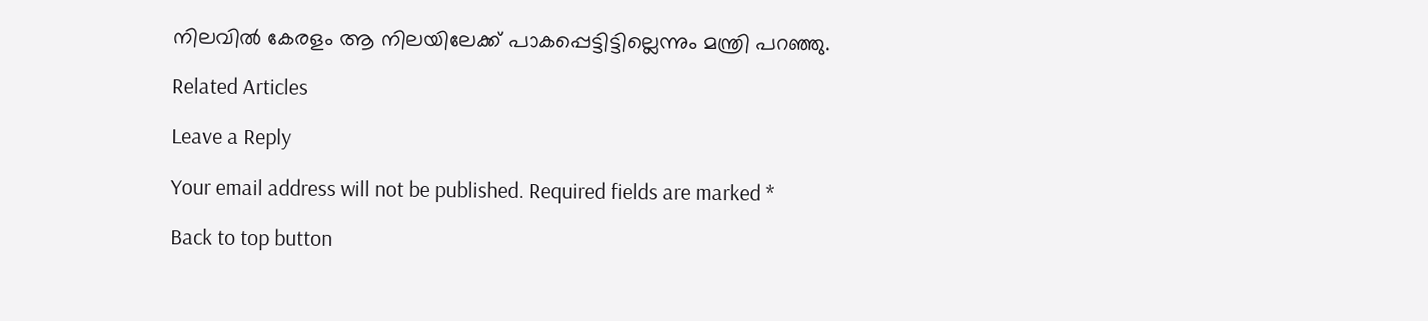നിലവില്‍ കേരളം ആ നിലയിലേക്ക് പാകപ്പെട്ടിട്ടില്ലെന്നും മന്ത്രി പറഞ്ഞു.

Related Articles

Leave a Reply

Your email address will not be published. Required fields are marked *

Back to top button